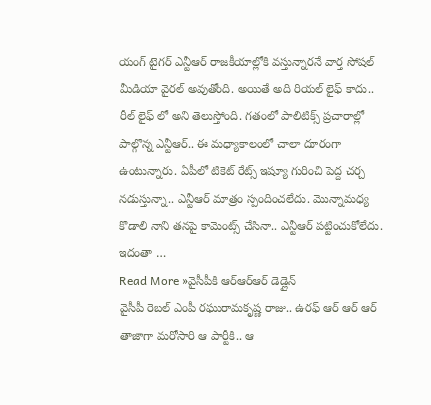యంగ్ టైగర్ ఎన్టీఆర్ రాజకీయాల్లోకి వస్తున్నారనే వార్త సోషల్ మీడియా వైరల్ అవుతోంది. అయితే అది రియల్ లైఫ్ కాదు.. రీల్ లైఫ్ లో అని తెలుస్తోంది. గతంలో పాలిటిక్స్ ప్రచారాల్లో పాల్గొన్న ఎన్టీఆర్.. ఈ మధ్యాకాలంలో చాలా దూరంగా ఉంటున్నారు. ఏపీలో టికెట్ రేట్స్ ఇష్యూ గురించి పెద్ద చర్చ నడుస్తున్నా.. ఎన్టీఆర్ మాత్రం స్పందించలేదు. మొన్నామధ్య కొడాలి నాని తనపై కామెంట్స్ చేసినా.. ఎన్టీఆర్ పట్టించుకోలేదు. ఇదంతా …
Read More »వైసీపీకి ఆర్ఆర్ఆర్ డెడ్లైన్
వైసీపీ రెబల్ ఎంపీ రఘురామకృష్ణ రాజు.. ఉరఫ్ ఆర్ ఆర్ ఆర్ తాజాగా మరోసారి ఆ పార్టీకి.. ఆ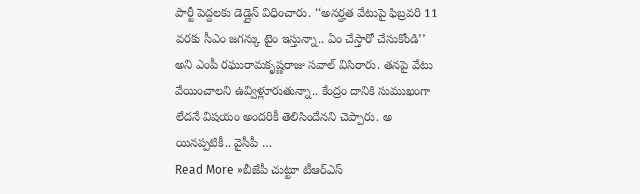పార్టీ పెద్దలకు డెడ్లైన్ విధించారు. ‘‘అనర్హత వేటుపై ఫిబ్రవరి 11 వరకు సీఎం జగన్కు టైం ఇస్తున్నా.. ఏం చేస్తారో చేసుకోండి’’ అని ఎంపీ రఘురామకృష్ణరాజు సవాల్ విసిరారు. తనపై వేటు వేయించాలని ఉవ్విళ్లూరుతున్నా.. కేంద్రం దానికి సుముఖంగా లేదనే విషయం అందరికీ తెలిసిందేనని చెప్పారు. అ యినప్పటికీ.. వైసీపీ …
Read More »బీజేపీ చుట్టూ టీఆర్ఎస్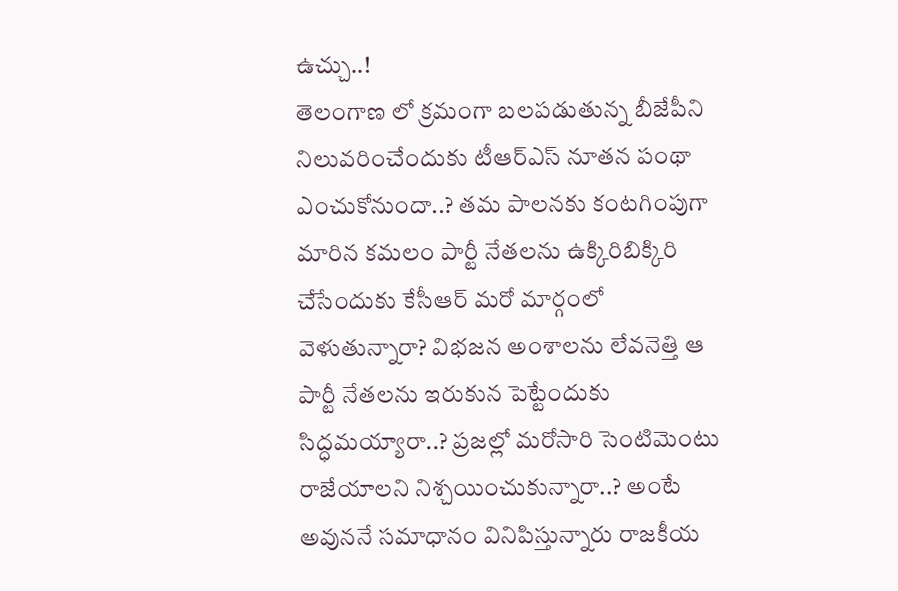ఉచ్చు..!
తెలంగాణ లో క్రమంగా బలపడుతున్న బీజేపీని నిలువరించేందుకు టీఆర్ఎస్ నూతన పంథా ఎంచుకోనుందా..? తమ పాలనకు కంటగింపుగా మారిన కమలం పార్టీ నేతలను ఉక్కిరిబిక్కిరి చేసేందుకు కేసీఆర్ మరో మార్గంలో వెళుతున్నారా? విభజన అంశాలను లేవనెత్తి ఆ పార్టీ నేతలను ఇరుకున పెట్టేందుకు సిద్ధమయ్యారా..? ప్రజల్లో మరోసారి సెంటిమెంటు రాజేయాలని నిశ్చయించుకున్నారా..? అంటే అవుననే సమాధానం వినిపిస్తున్నారు రాజకీయ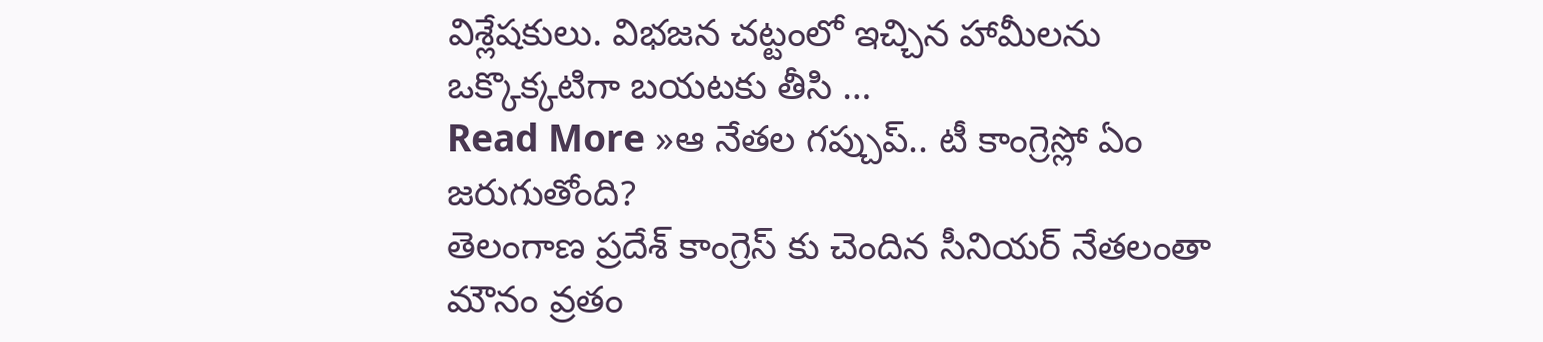విశ్లేషకులు. విభజన చట్టంలో ఇచ్చిన హామీలను ఒక్కొక్కటిగా బయటకు తీసి …
Read More »ఆ నేతల గప్చుప్.. టీ కాంగ్రెస్లో ఏం జరుగుతోంది?
తెలంగాణ ప్రదేశ్ కాంగ్రెస్ కు చెందిన సీనియర్ నేతలంతా మౌనం వ్రతం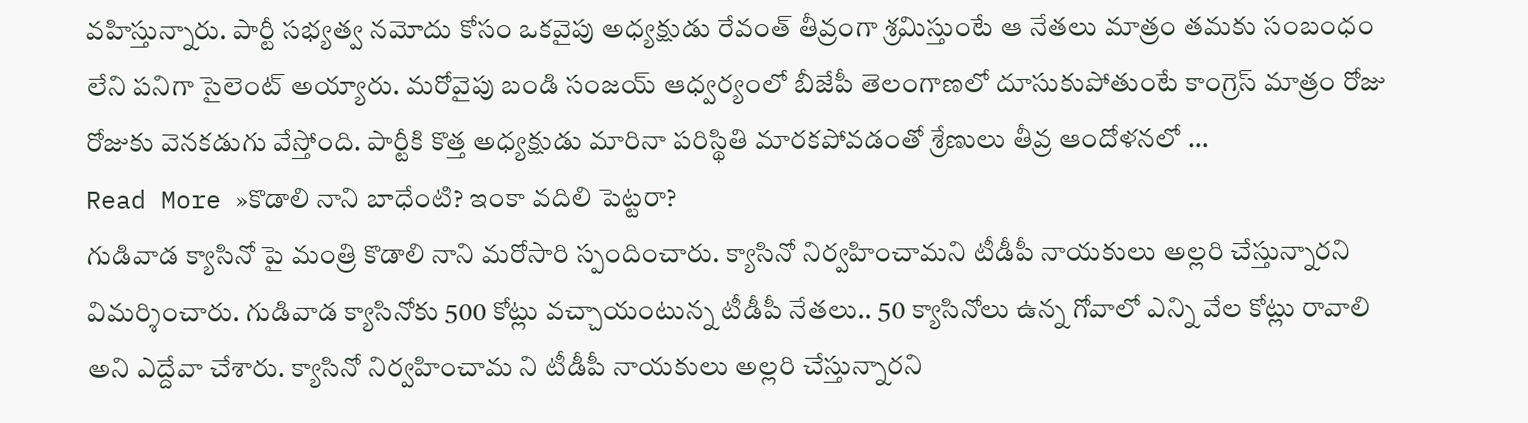వహిస్తున్నారు. పార్టీ సభ్యత్వ నమోదు కోసం ఒకవైపు అధ్యక్షుడు రేవంత్ తీవ్రంగా శ్రమిస్తుంటే ఆ నేతలు మాత్రం తమకు సంబంధం లేని పనిగా సైలెంట్ అయ్యారు. మరోవైపు బండి సంజయ్ ఆధ్వర్యంలో బీజేపీ తెలంగాణలో దూసుకుపోతుంటే కాంగ్రెస్ మాత్రం రోజు రోజుకు వెనకడుగు వేస్తోంది. పార్టీకి కొత్త అధ్యక్షుడు మారినా పరిస్థితి మారకపోవడంతో శ్రేణులు తీవ్ర ఆందోళనలో …
Read More »కొడాలి నాని బాధేంటి? ఇంకా వదిలి పెట్టరా?
గుడివాడ క్యాసినో పై మంత్రి కొడాలి నాని మరోసారి స్పందించారు. క్యాసినో నిర్వహించామని టీడీపీ నాయకులు అల్లరి చేస్తున్నారని విమర్శించారు. గుడివాడ క్యాసినోకు 500 కోట్లు వచ్చాయంటున్న టీడీపీ నేతలు.. 50 క్యాసినోలు ఉన్న గోవాలో ఎన్ని వేల కోట్లు రావాలి అని ఎద్దేవా చేశారు. క్యాసినో నిర్వహించామ ని టీడీపీ నాయకులు అల్లరి చేస్తున్నారని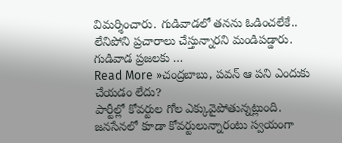విమర్శించారు. గుడివాడలో తనను ఓడించలేకే.. లేనిపోని ప్రచారాలు చేస్తున్నారని మండిపడ్డారు. గుడివాడ ప్రజలకు …
Read More »చంద్రబాబు, పవన్ ఆ పని ఎందుకు చేయడం లేదు?
పార్టీల్లో కోవర్టుల గోల ఎక్కువైపోతున్నట్లుంది. జనసేనలో కూడా కోవర్టులున్నారంటు స్వయంగా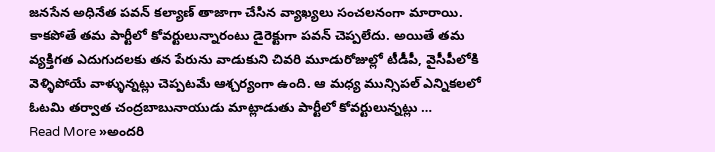జనసేన అధినేత పవన్ కల్యాణ్ తాజాగా చేసిన వ్యాఖ్యలు సంచలనంగా మారాయి. కాకపోతే తమ పార్టీలో కోవర్టులున్నారంటు డైరెక్టుగా పవన్ చెప్పలేదు. అయితే తమ వ్యక్తిగత ఎదుగుదలకు తన పేరును వాడుకుని చివరి మూడురోజుల్లో టీడీపీ, వైసీపీలోకి వెళ్ళిపోయే వాళ్ళున్నట్లు చెప్పటమే ఆశ్చర్యంగా ఉంది. ఆ మధ్య మున్సిపల్ ఎన్నికలలో ఓటమి తర్వాత చంద్రబాబునాయుడు మాట్లాడుతు పార్టీలో కోవర్టులున్నట్లు …
Read More »అందరి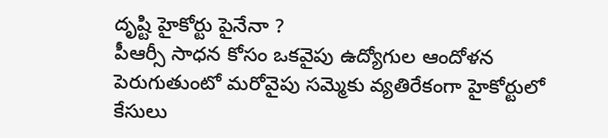దృష్టి హైకోర్టు పైనేనా ?
పీఆర్సీ సాధన కోసం ఒకవైపు ఉద్యోగుల ఆందోళన పెరుగుతుంటో మరోవైపు సమ్మెకు వ్యతిరేకంగా హైకోర్టులో కేసులు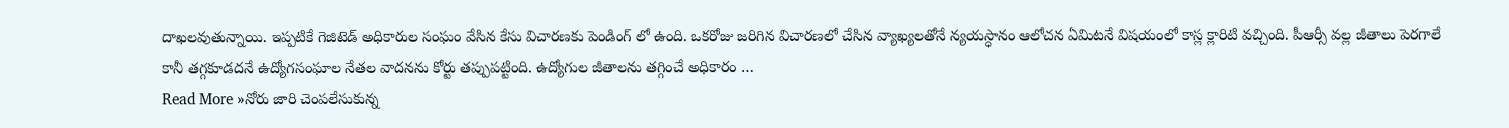దాఖలవుతున్నాయి. ఇప్పటికే గెజిటెడ్ అధికారుల సంఘం వేసిన కేసు విచారణకు పెండింగ్ లో ఉంది. ఒకరోజు జరిగిన విచారణలో చేసిన వ్యాఖ్యలతోనే న్యయస్ధానం ఆలోచన ఏమిటనే విషయంలో కాస్ల క్లారిటి వచ్చింది. పీఆర్సీ వల్ల జీతాలు పెరగాలే కానీ తగ్గకూడదనే ఉద్యోగసంఘాల నేతల వాదనను కోర్టు తప్పుపట్టింది. ఉద్యోగుల జీతాలను తగ్గించే అధికారం …
Read More »నోరు జారి చెంపలేసుకున్న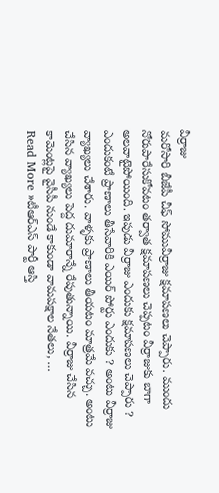వీర్రాజు
మరోసారి బీజేపీ చీఫ్ సోమువీర్రాజు క్షమాపణలు చెప్పారు. ముందు నోరుపారేసుకోవటం తర్వాత క్షమాపణలు చెప్పటం వీర్రాజుకు బాగా అలవాటైపోయింది. ఇపుడు వీర్రాజు ఎందుకు క్షమాపణలు చెప్పారు ? ఎందుకంటే ప్రాణాలు తీసేవారికి ఎయిర్ పోర్టు ఎందుకు ? అంటు వీర్రాజు వ్యాఖ్యలు చేశారు. వాళ్ళకు ప్రాణాలు తీయటం మాత్రమే వచ్చు. అంటు చేసిన వ్యాఖ్యలు పెద్ద దుమారాన్నే రేపుతున్నాయి. వీర్రాజు చేసిన కామెంట్లపై వైసీపీ నుండే కాకుండా వామపక్షాల నేతలు, …
Read More »టీఆర్ఎస్ పార్టీ ఆస్తి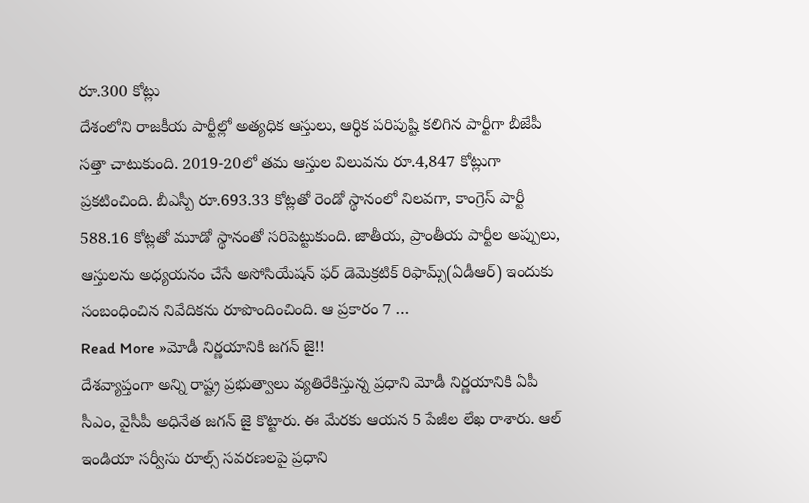రూ.300 కోట్లు
దేశంలోని రాజకీయ పార్టీల్లో అత్యధిక ఆస్తులు, ఆర్థిక పరిపుష్టి కలిగిన పార్టీగా బీజేపీ సత్తా చాటుకుంది. 2019-20లో తమ ఆస్తుల విలువను రూ.4,847 కోట్లుగా ప్రకటించింది. బీఎస్పీ రూ.693.33 కోట్లతో రెండో స్థానంలో నిలవగా, కాంగ్రెస్ పార్టీ 588.16 కోట్లతో మూడో స్థానంతో సరిపెట్టుకుంది. జాతీయ, ప్రాంతీయ పార్టీల అప్పులు, ఆస్తులను అధ్యయనం చేసే అసోసియేషన్ ఫర్ డెమెక్రటిక్ రిఫామ్స్(ఏడీఆర్) ఇందుకు సంబంధించిన నివేదికను రూపొందించింది. ఆ ప్రకారం 7 …
Read More »మోడీ నిర్ణయానికి జగన్ జై!!
దేశవ్యాప్తంగా అన్ని రాష్ట్ర ప్రభుత్వాలు వ్యతిరేకిస్తున్న ప్రధాని మోడీ నిర్ణయానికి ఏపీ సీఎం, వైసీపీ అధినేత జగన్ జై కొట్టారు. ఈ మేరకు ఆయన 5 పేజీల లేఖ రాశారు. ఆల్ ఇండియా సర్వీసు రూల్స్ సవరణలపై ప్రధాని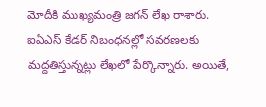మోదీకి ముఖ్యమంత్రి జగన్ లేఖ రాశారు. ఐఏఎస్ కేడర్ నిబంధనల్లో సవరణలకు మద్దతిస్తున్నట్లు లేఖలో పేర్కొన్నారు. అయితే,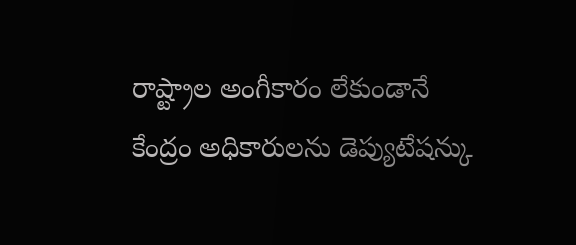రాష్ట్రాల అంగీకారం లేకుండానే కేంద్రం అధికారులను డెప్యుటేషన్కు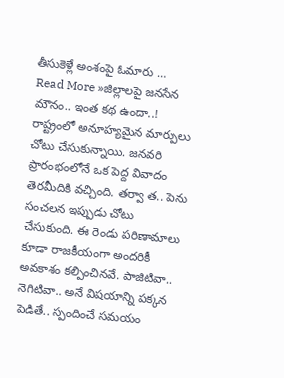తీసుకెళ్లే అంశంపై ఓమారు …
Read More »జిల్లాలపై జనసేన మౌనం.. ఇంత కథ ఉందా..!
రాష్ట్రంలో అనూహ్యమైన మార్పులు చోటు చేసుకున్నాయి. జనవరి ప్రారంభంలోనే ఒక పెద్ద వివాదం తెరమీదికి వచ్చింది. తర్వా త.. పెను సంచలన ఇప్పుడు చోటు చేసుకుంది. ఈ రెండు పరిణామాలు కూడా రాజకీయంగా అందరికీ అవకాశం కల్పించినవే. పాజిటివా.. నెగిటివా.. అనే విషయాన్ని పక్కన పెడితే.. స్పందించే సమయం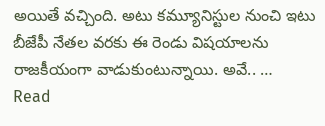అయితే వచ్చింది. అటు కమ్యూనిస్టుల నుంచి ఇటు బీజేపీ నేతల వరకు ఈ రెండు విషయాలను రాజకీయంగా వాడుకుంటున్నాయి. అవే.. …
Read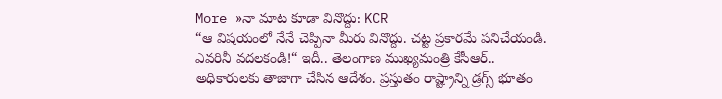More »నా మాట కూడా వినొద్దు: KCR
“ఆ విషయంలో నేనే చెప్పినా మీరు వినొద్దు. చట్ట ప్రకారమే పనిచేయండి. ఎవరినీ వదలకండి!“ ఇదీ.. తెలంగాణ ముఖ్యమంత్రి కేసీఆర్.. అధికారులకు తాజాగా చేసిన ఆదేశం. ప్రస్తుతం రాష్ట్రాన్ని డ్రగ్స్ భూతం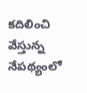కదిలించి వేస్తున్న నేపథ్యంలో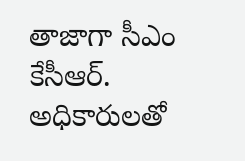తాజాగా సీఎం కేసీఆర్. అధికారులతో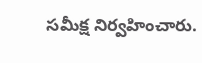సమీక్ష నిర్వహించారు.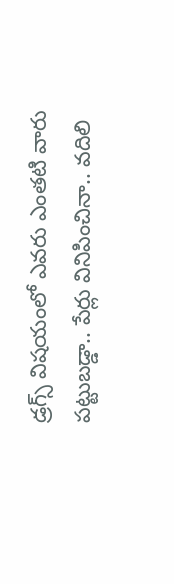డ్రగ్స్ విషయంలో ఎవరు ఎంతటి వారు పట్టుబడ్డా.. పేర్లు వినిపించినా.. వదిలి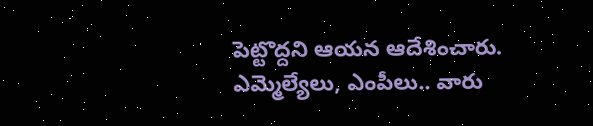పెట్టొద్దని ఆయన ఆదేశించారు. ఎమ్మెల్యేలు, ఎంపీలు.. వారు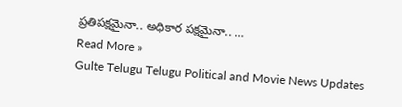ప్రతిపక్షమైనా.. అధికార పక్షమైనా.. …
Read More »
Gulte Telugu Telugu Political and Movie News Updates